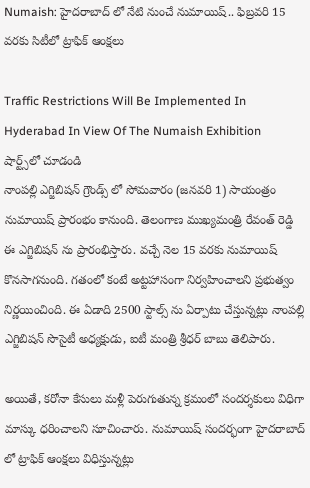Numaish: హైదరాబాద్ లో నేటి నుంచే నుమాయిష్.. ఫిబ్రవరి 15 వరకు సిటీలో ట్రాఫిక్ ఆంక్షలు

Traffic Restrictions Will Be Implemented In Hyderabad In View Of The Numaish Exhibition
షార్ట్స్‌లో చూడండి
నాంపల్లి ఎగ్జిబిషన్ గ్రౌండ్స్ లో సోమవారం (జనవరి 1) సాయంత్రం నుమాయిష్ ప్రారంభం కానుంది. తెలంగాణ ముఖ్యమంత్రి రేవంత్ రెడ్డి ఈ ఎగ్జిబిషన్ ను ప్రారంభిస్తారు. వచ్చే నెల 15 వరకు నుమాయిష్ కొనసాగనుంది. గతంలో కంటే అట్టహాసంగా నిర్వహించాలని ప్రభుత్వం నిర్ణయించింది. ఈ ఏడాది 2500 స్టాల్స్ ను ఏర్పాటు చేస్తున్నట్లు నాంపల్లి ఎగ్జిబిషన్ సొసైటీ అధ్యక్షుడు, ఐటీ మంత్రి శ్రీధర్ బాబు తెలిపారు.

అయితే, కరోనా కేసులు మళ్లీ పెరుగుతున్న క్రమంలో సందర్శకులు విధిగా మాస్కు ధరించాలని సూచించారు. నుమాయిష్ సందర్భంగా హైదరాబాద్ లో ట్రాఫిక్ ఆంక్షలు విధిస్తున్నట్లు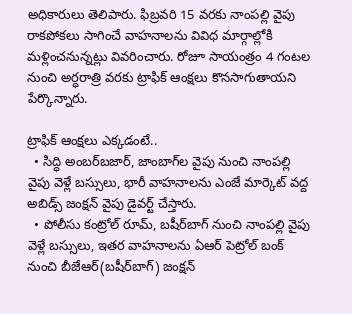అధికారులు తెలిపారు. ఫిబ్రవరి 15 వరకు నాంపల్లి వైపు రాకపోకలు సాగించే వాహనాలను వివిధ మార్గాల్లోకి మళ్లించనున్నట్లు వివరించారు. రోజూ సాయంత్రం 4 గంటల నుంచి అర్ధరాత్రి వరకు ట్రాఫిక్ ఆంక్షలు కొనసాగుతాయని పేర్కొన్నారు.

ట్రాఫిక్‌ ఆంక్షలు ఎక్కడంటే..
  • సిద్ధి అంబర్‌బజార్‌, జాంబాగ్‌ల వైపు నుంచి నాంపల్లి వైపు వెళ్లే బస్సులు, భారీ వాహనాలను ఎంజే మార్కెట్‌ వద్ద అబిడ్స్‌ జంక్షన్‌ వైపు డైవర్ట్ చేస్తారు.
  • పోలీసు కంట్రోల్‌ రూమ్‌, బషీర్‌బాగ్‌ నుంచి నాంపల్లి వైపు వెళ్లే బస్సులు, ఇతర వాహనాలను ఏఆర్‌ పెట్రోల్‌ బంక్‌ నుంచి బీజేఆర్‌(బషీర్‌బాగ్‌) జంక్షన్‌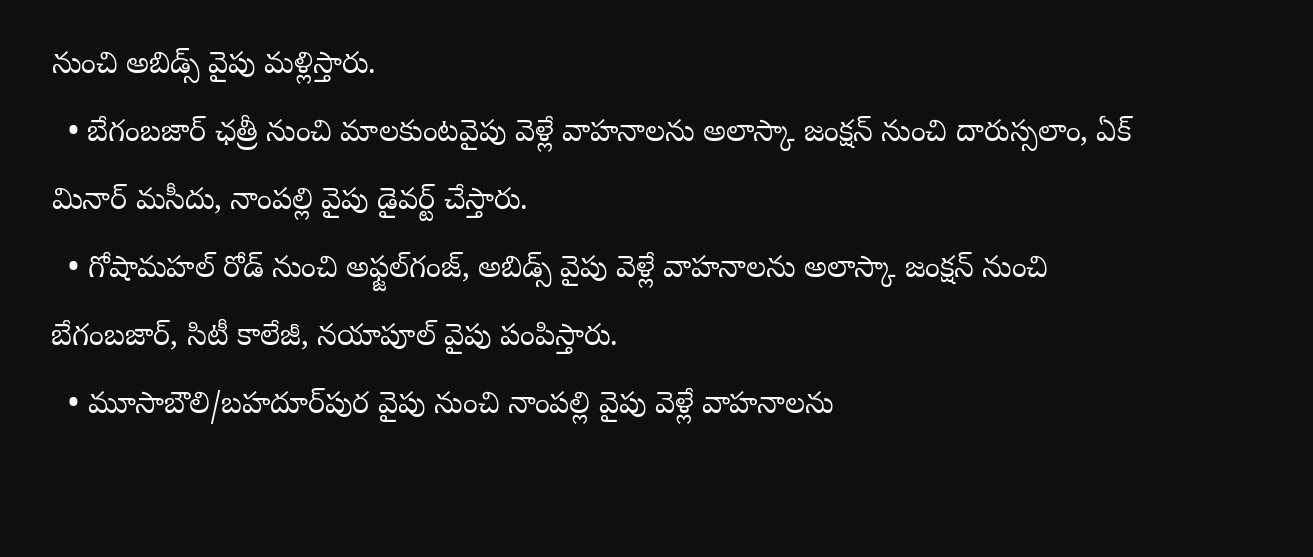నుంచి అబిడ్స్‌ వైపు మళ్లిస్తారు.
  • బేగంబజార్‌ ఛత్రీ నుంచి మాలకుంటవైపు వెళ్లే వాహనాలను అలాస్కా జంక్షన్‌ నుంచి దారుస్సలాం, ఏక్‌ మినార్‌ మసీదు, నాంపల్లి వైపు డైవర్ట్‌ చేస్తారు.
  • గోషామహల్‌ రోడ్‌ నుంచి అఫ్జల్‌గంజ్‌, అబిడ్స్‌ వైపు వెళ్లే వాహనాలను అలాస్కా జంక్షన్‌ నుంచి బేగంబజార్‌, సిటీ కాలేజీ, నయాపూల్‌ వైపు పంపిస్తారు.
  • మూసాబౌలి/బహదూర్‌పుర వైపు నుంచి నాంపల్లి వైపు వెళ్లే వాహనాలను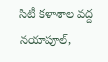సిటీ కళాశాల వద్ద నయాపూల్‌,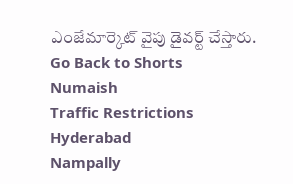ఎంజేమార్కెట్‌ వైపు డైవర్ట్‌ చేస్తారు.
Go Back to Shorts
Numaish
Traffic Restrictions
Hyderabad
Nampally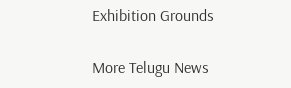Exhibition Grounds

More Telugu News